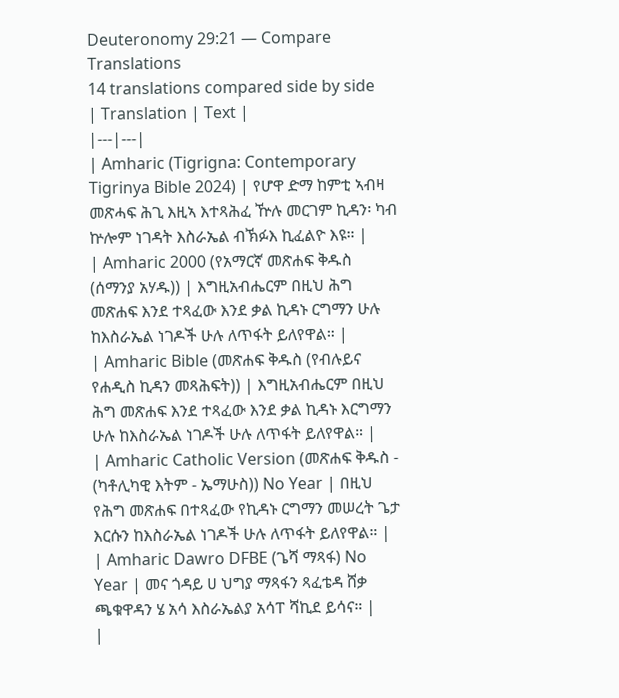Deuteronomy 29:21 — Compare Translations
14 translations compared side by side
| Translation | Text |
|---|---|
| Amharic (Tigrigna: Contemporary Tigrinya Bible 2024) | የሆዋ ድማ ከምቲ ኣብዛ መጽሓፍ ሕጊ እዚኣ እተጻሕፈ ዅሉ መርገም ኪዳን፡ ካብ ኵሎም ነገዳት እስራኤል ብኽፉእ ኪፈልዮ እዩ። |
| Amharic 2000 (የአማርኛ መጽሐፍ ቅዱስ (ሰማንያ አሃዱ)) | እግዚአብሔርም በዚህ ሕግ መጽሐፍ እንደ ተጻፈው እንደ ቃል ኪዳኑ ርግማን ሁሉ ከእስራኤል ነገዶች ሁሉ ለጥፋት ይለየዋል። |
| Amharic Bible (መጽሐፍ ቅዱስ (የብሉይና የሐዲስ ኪዳን መጻሕፍት)) | እግዚአብሔርም በዚህ ሕግ መጽሐፍ እንደ ተጻፈው እንደ ቃል ኪዳኑ እርግማን ሁሉ ከእስራኤል ነገዶች ሁሉ ለጥፋት ይለየዋል። |
| Amharic Catholic Version (መጽሐፍ ቅዱስ - (ካቶሊካዊ እትም - ኤማሁስ)) No Year | በዚህ የሕግ መጽሐፍ በተጻፈው የኪዳኑ ርግማን መሠረት ጌታ እርሱን ከእስራኤል ነገዶች ሁሉ ለጥፋት ይለየዋል። |
| Amharic Dawro DFBE (ጌሻ ማጻፋ) No Year | መና ጎዳይ ሀ ህግያ ማጻፋን ጻፈቴዳ ሸቃ ጫቁዋዳን ሄ አሳ እስራኤልያ አሳፐ ሻኪደ ይሳና። |
|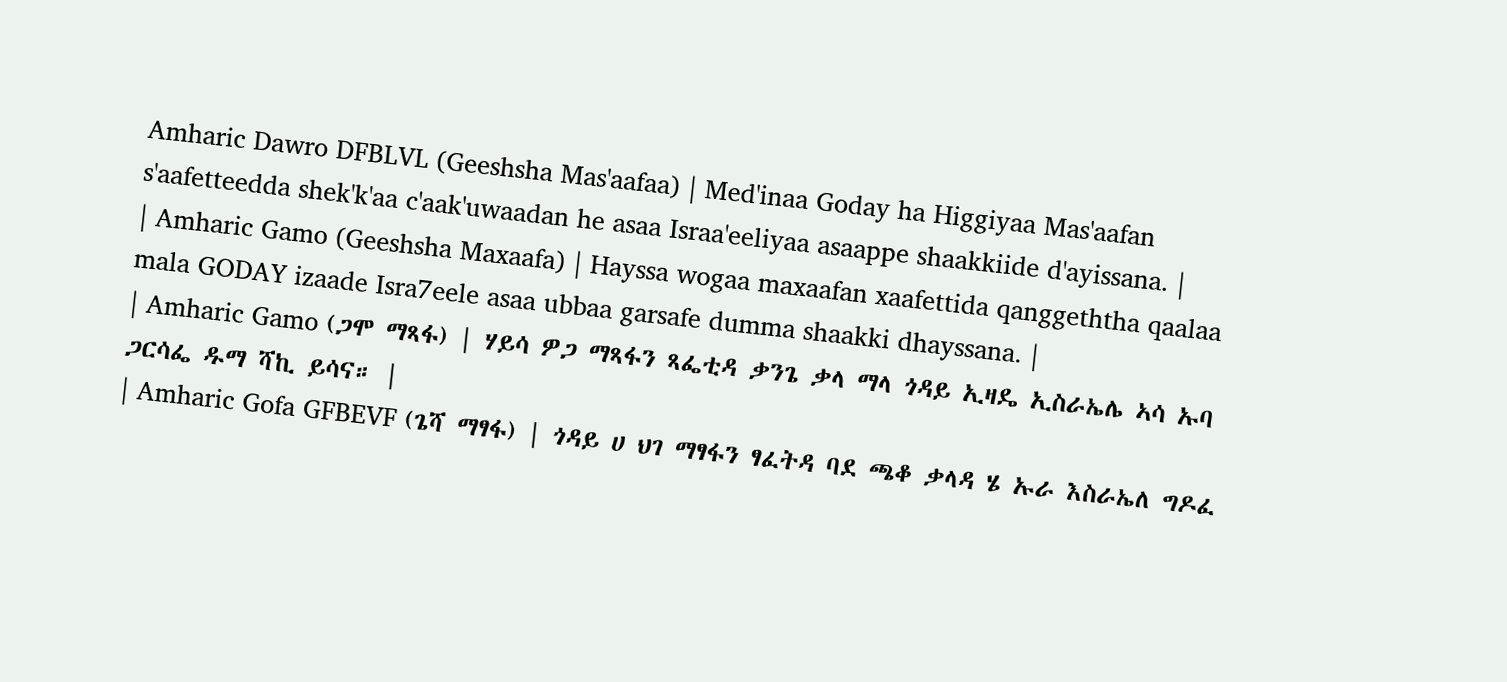Amharic Dawro DFBLVL (Geeshsha Mas'aafaa) | Med'inaa Goday ha Higgiyaa Mas'aafan s'aafetteedda shek'k'aa c'aak'uwaadan he asaa Israa'eeliyaa asaappe shaakkiide d'ayissana. |
| Amharic Gamo (Geeshsha Maxaafa) | Hayssa wogaa maxaafan xaafettida qanggeththa qaalaa mala GODAY izaade Isra7eele asaa ubbaa garsafe dumma shaakki dhayssana. |
| Amharic Gamo (ጋሞ ማጻፋ) | ሃይሳ ዎጋ ማጻፋን ጻፌቲዳ ቃንጌ ቃላ ማላ ጎዳይ ኢዛዴ ኢስራኤሌ ኣሳ ኡባ ጋርሳፌ ዱማ ሻኪ ይሳና። |
| Amharic Gofa GFBEVF (ጌሻ ማፃፋ) | ጎዳይ ሀ ህገ ማፃፋን ፃፈትዳ ባደ ጫቆ ቃላዳ ሄ ኡራ እስራኤለ ግዶፈ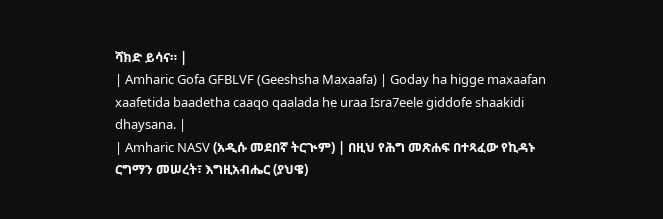ሻክድ ይሳና። |
| Amharic Gofa GFBLVF (Geeshsha Maxaafa) | Goday ha higge maxaafan xaafetida baadetha caaqo qaalada he uraa Isra7eele giddofe shaakidi dhaysana. |
| Amharic NASV (አዲሱ መደበኛ ትርጒም) | በዚህ የሕግ መጽሐፍ በተጻፈው የኪዳኑ ርግማን መሠረት፣ እግዚአብሔር (ያህዌ)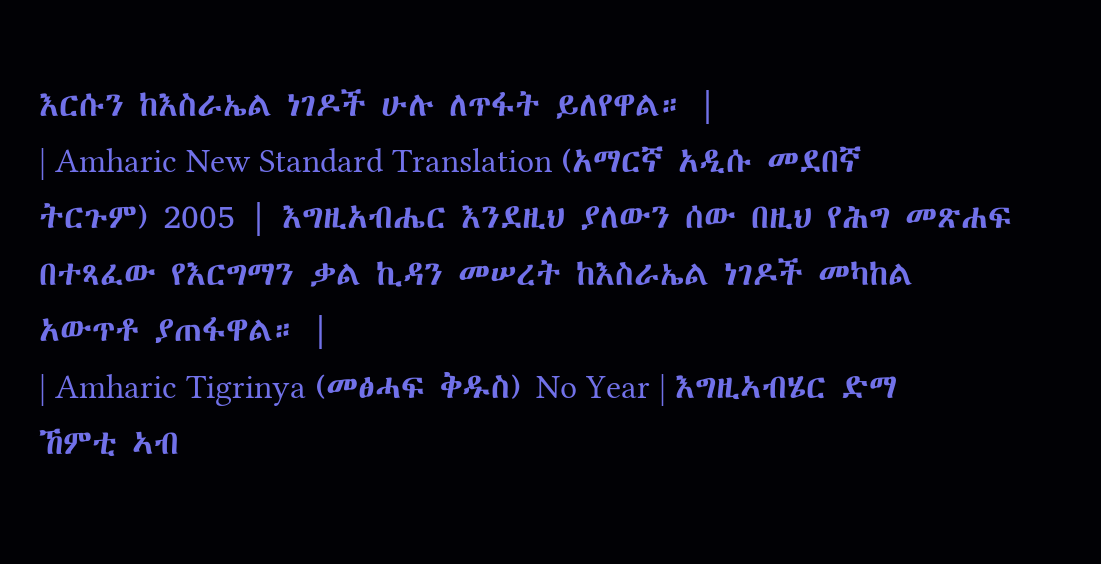እርሱን ከእስራኤል ነገዶች ሁሉ ለጥፋት ይለየዋል። |
| Amharic New Standard Translation (አማርኛ አዲሱ መደበኛ ትርጉም) 2005 | እግዚአብሔር እንደዚህ ያለውን ሰው በዚህ የሕግ መጽሐፍ በተጻፈው የእርግማን ቃል ኪዳን መሠረት ከእስራኤል ነገዶች መካከል አውጥቶ ያጠፋዋል። |
| Amharic Tigrinya (መፅሓፍ ቅዱስ) No Year | እግዚኣብሄር ድማ ኸምቲ ኣብ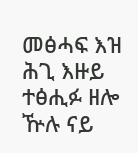መፅሓፍ እዝ ሕጊ እዙይ ተፅሒፉ ዘሎ ዅሉ ናይ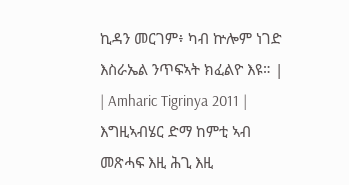ኪዳን መርገም፥ ካብ ኵሎም ነገድ እስራኤል ንጥፍኣት ክፈልዮ እዩ። |
| Amharic Tigrinya 2011 | እግዚኣብሄር ድማ ከምቲ ኣብ መጽሓፍ እዚ ሕጊ እዚ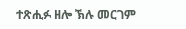ተጽሒፉ ዘሎ ኽሉ መርገም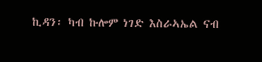ኪዳን፡ ካብ ኩሎም ነገድ እስራኣኤል ናብ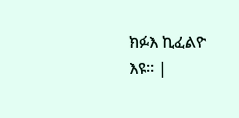ክፉእ ኪፈልዮ እዩ። |